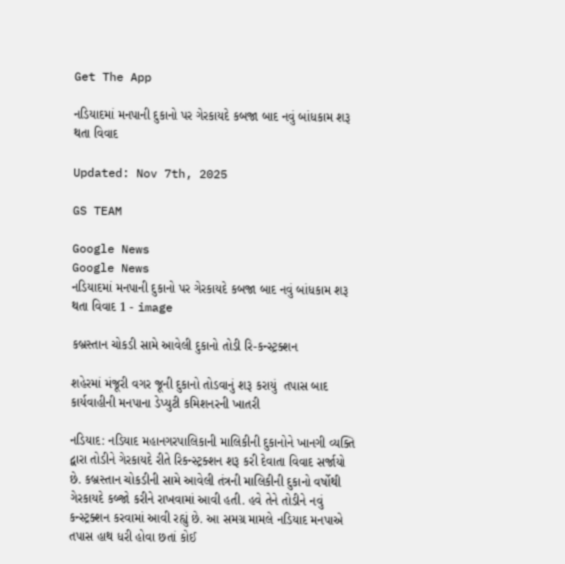Get The App

નડિયાદમાં મનપાની દુકાનો પર ગેરકાયદે કબજા બાદ નવું બાંધકામ શરૂ થતા વિવાદ

Updated: Nov 7th, 2025

GS TEAM

Google News
Google News
નડિયાદમાં મનપાની દુકાનો પર ગેરકાયદે કબજા બાદ નવું બાંધકામ શરૂ થતા વિવાદ 1 - image

કબ્રસ્તાન ચોકડી સામે આવેલી દુકાનો તોડી રિ-કન્સ્ટ્રક્શન

શહેરમાં મંજૂરી વગર જૂની દુકાનો તોડવાનું શરૂ કરાયું  તપાસ બાદ કાર્યવાહીની મનપાના ડેપ્યુટી કમિશનરની ખાતરી

નડિયાદ: નડિયાદ મહાનગરપાલિકાની માલિકીની દુકાનોને ખાનગી વ્યક્તિ દ્વારા તોડીને ગેરકાયદે રીતે રિકન્સ્ટ્રક્શન શરૂ કરી દેવાતા વિવાદ સર્જાયો છે. કબ્રસ્તાન ચોકડીની સામે આવેલી તંત્રની માલિકીની દુકાનો વર્ષોથી ગેરકાયદે કબ્જો કરીને રાખવામાં આવી હતી. હવે તેને તોડીને નવું કન્સ્ટ્રક્શન કરવામાં આવી રહ્યું છે. આ સમગ્ર મામલે નડિયાદ મનપાએ તપાસ હાથ ધરી હોવા છતાં કોઈ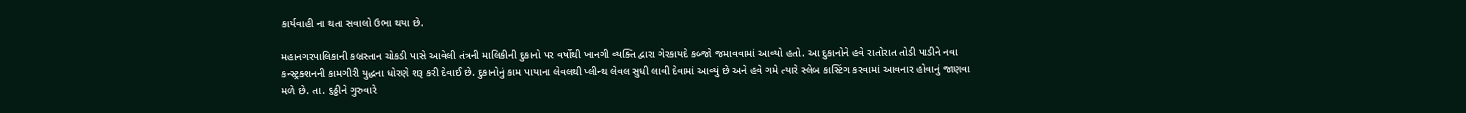કાર્યવાહી ના થતા સવાલો ઉભા થયા છે.

મહાનગરપાલિકાની કબ્રસ્તાન ચોકડી પાસે આવેલી તંત્રની માલિકીની દુકાનો પર વર્ષોથી ખાનગી વ્યક્તિ દ્વારા ગેરકાયદે કબ્જો જમાવવામાં આવ્યો હતો. આ દુકાનોને હવે રાતોરાત તોડી પાડીને નવા કન્સ્ટ્રક્શનની કામગીરી યુદ્ધના ધોરણે શરૂ કરી દેવાઈ છે. દુકાનોનું કામ પાયાના લેવલથી પ્લીન્થ લેવલ સુધી લાવી દેવામાં આવ્યું છે અને હવે ગમે ત્યારે સ્લેબ કાસ્ટિંગ કરવામાં આવનાર હોવાનું જાણવા મળે છે. તા. ૬ઠ્ઠીને ગુરુવારે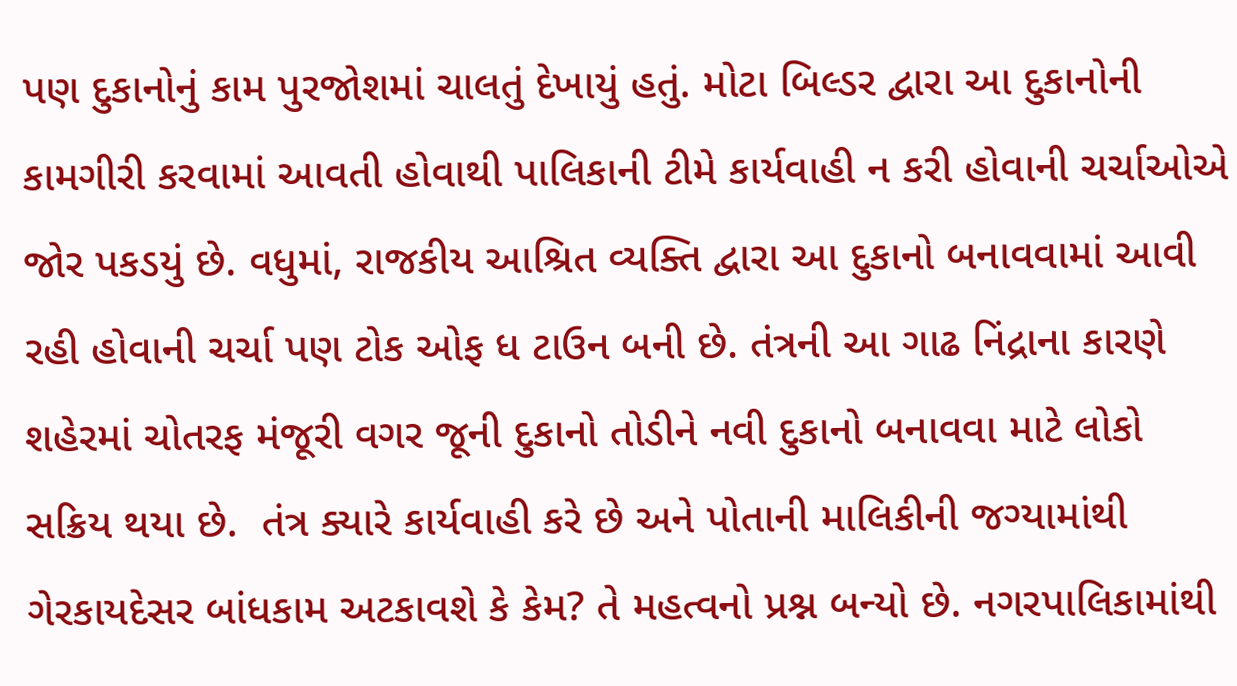પણ દુકાનોનું કામ પુરજોશમાં ચાલતું દેખાયું હતું. મોટા બિલ્ડર દ્વારા આ દુકાનોની કામગીરી કરવામાં આવતી હોવાથી પાલિકાની ટીમે કાર્યવાહી ન કરી હોવાની ચર્ચાઓએ જોર પકડયું છે. વધુમાં, રાજકીય આશ્રિત વ્યક્તિ દ્વારા આ દુકાનો બનાવવામાં આવી રહી હોવાની ચર્ચા પણ ટોક ઓફ ધ ટાઉન બની છે. તંત્રની આ ગાઢ નિંદ્રાના કારણે શહેરમાં ચોતરફ મંજૂરી વગર જૂની દુકાનો તોડીને નવી દુકાનો બનાવવા માટે લોકો સક્રિય થયા છે.  તંત્ર ક્યારે કાર્યવાહી કરે છે અને પોતાની માલિકીની જગ્યામાંથી ગેરકાયદેસર બાંધકામ અટકાવશે કે કેમ? તે મહત્વનો પ્રશ્ન બન્યો છે. નગરપાલિકામાંથી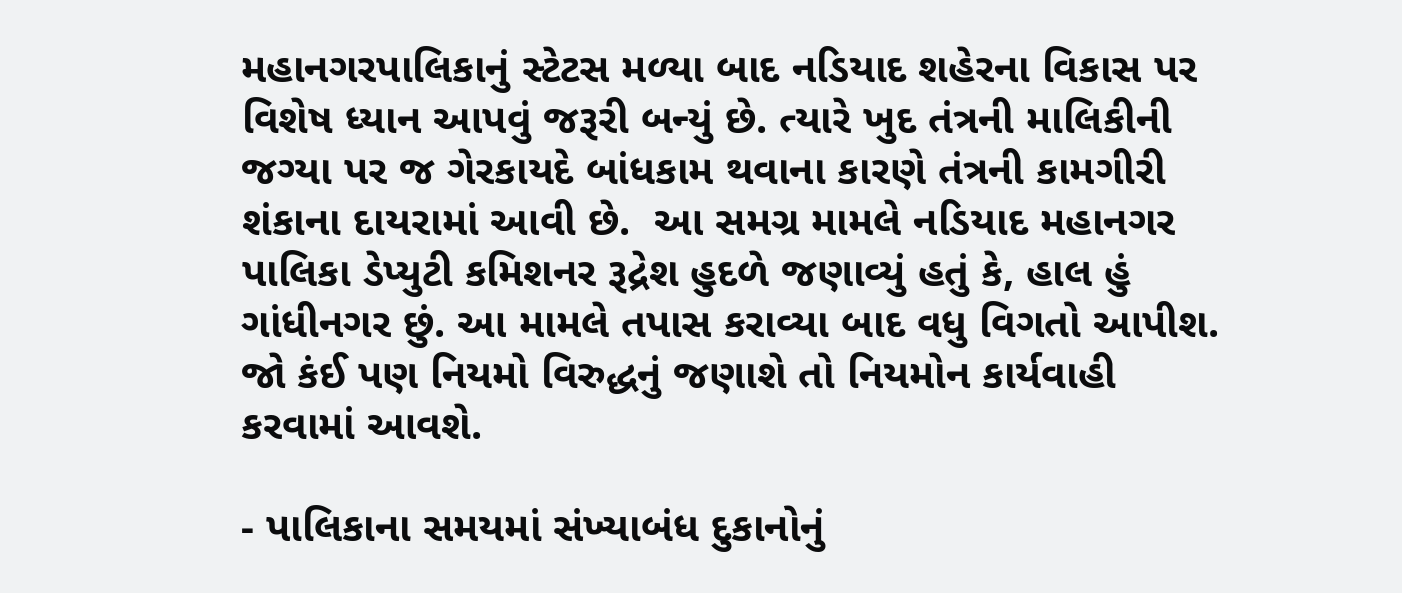મહાનગરપાલિકાનું સ્ટેટસ મળ્યા બાદ નડિયાદ શહેરના વિકાસ પર વિશેષ ધ્યાન આપવું જરૂરી બન્યું છે. ત્યારે ખુદ તંત્રની માલિકીની જગ્યા પર જ ગેરકાયદે બાંધકામ થવાના કારણે તંત્રની કામગીરી શંકાના દાયરામાં આવી છે.  આ સમગ્ર મામલે નડિયાદ મહાનગર પાલિકા ડેપ્યુટી કમિશનર રૂદ્રેશ હુદળે જણાવ્યું હતું કે, હાલ હું ગાંધીનગર છું. આ મામલે તપાસ કરાવ્યા બાદ વધુ વિગતો આપીશ. જો કંઈ પણ નિયમો વિરુદ્ધનું જણાશે તો નિયમોન કાર્યવાહી કરવામાં આવશે.

- પાલિકાના સમયમાં સંખ્યાબંધ દુકાનોનું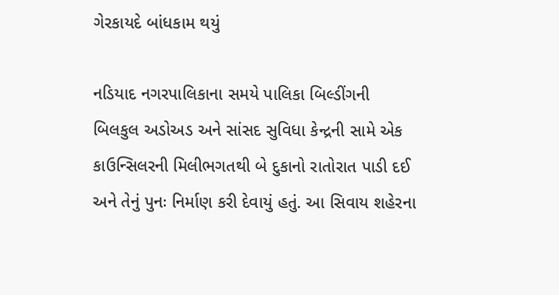ગેરકાયદે બાંધકામ થયું

નડિયાદ નગરપાલિકાના સમયે પાલિકા બિલ્ડીંગની બિલકુલ અડોઅડ અને સાંસદ સુવિધા કેન્દ્રની સામે એક કાઉન્સિલરની મિલીભગતથી બે દુકાનો રાતોરાત પાડી દઈ અને તેનું પુનઃ નિર્માણ કરી દેવાયું હતું. આ સિવાય શહેરના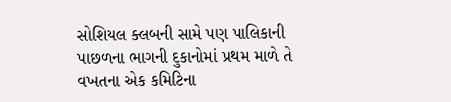સોશિયલ ક્લબની સામે પણ પાલિકાની પાછળના ભાગની દુકાનોમાં પ્રથમ માળે તે વખતના એક કમિટિના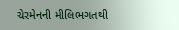ચેરમેનની મીલિભગતથી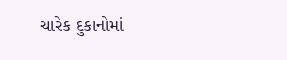ચારેક દુકાનોમાં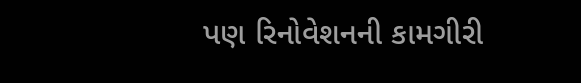પણ રિનોવેશનની કામગીરી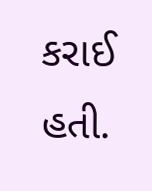કરાઈ હતી.